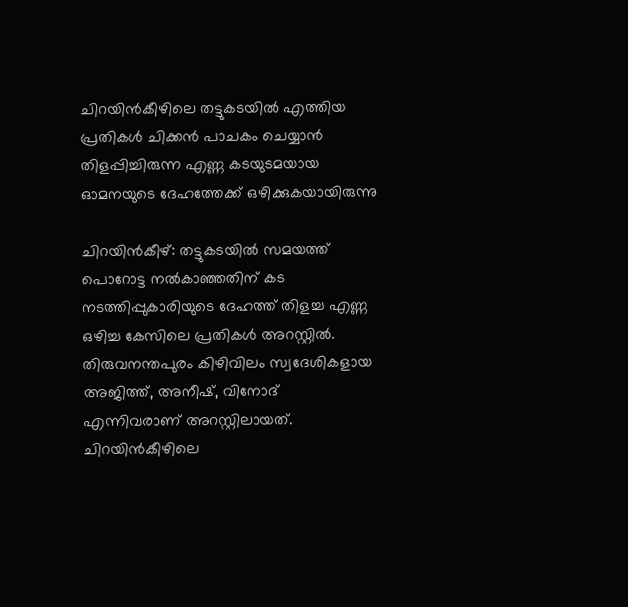ചിറയിൻകീഴിലെ തട്ടുകടയിൽ എത്തിയ പ്രതികൾ ചിക്കൻ പാചകം ചെയ്യാൻ തിളപ്പിച്ചിരുന്ന എണ്ണ കടയുടമയായ ഓമനയുടെ ദേഹത്തേക്ക് ഒഴിക്കുകയായിരുന്നു

ചിറയിന്‍കീഴ്: തട്ടുകടയിൽ സമയത്ത് പൊറോട്ട നല്‍കാഞ്ഞതിന് കട നടത്തിപ്പുകാരിയുടെ ദേഹത്ത് തിളച്ച എണ്ണ ഒഴിച്ച കേസിലെ പ്രതികള്‍ അറസ്റ്റില്‍. തിരുവനന്തപുരം കിഴിവിലം സ്വദേശികളായ അജിത്ത്, അനീഷ്, വിനോദ് എന്നിവരാണ് അറസ്റ്റിലായത്. ചിറയിൻകീഴിലെ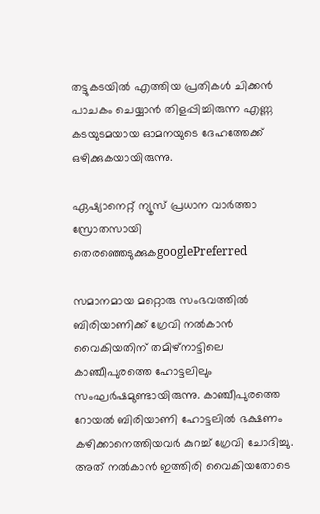തട്ടുകടയിൽ എത്തിയ പ്രതികൾ ചിക്കൻ പാചകം ചെയ്യാൻ തിളപ്പിച്ചിരുന്ന എണ്ണ കടയുടമയായ ഓമനയുടെ ദേഹത്തേക്ക് ഒഴിക്കുകയായിരുന്നു.

ഏഷ്യാനെറ്റ് ന്യൂസ് പ്രധാന വാർത്താ സ്രോതസായി തെരഞ്ഞെടുക്കുകgooglePreferred

സമാനമായ മറ്റൊരു സംഭവത്തില്‍ ബിരിയാണിക്ക് ഗ്രേവി നല്‍കാന്‍ വൈകിയതിന് തമിഴ്നാട്ടിലെ കാഞ്ചീപുരത്തെ ഹോട്ടലിലും സംഘര്‍ഷമുണ്ടായിരുന്നു. കാഞ്ചീപുരത്തെ റോയല്‍ ബിരിയാണി ഹോട്ടലില്‍ ഭക്ഷണം കഴിക്കാനെത്തിയവർ കുറച്ച് ഗ്രേവി ചോദിച്ചു. അത് നൽകാൻ ഇത്തിരി വൈകിയതോടെ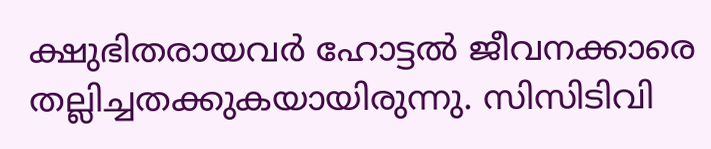ക്ഷുഭിതരായവർ ഹോട്ടൽ ജീവനക്കാരെ തല്ലിച്ചതക്കുകയായിരുന്നു. സിസിടിവി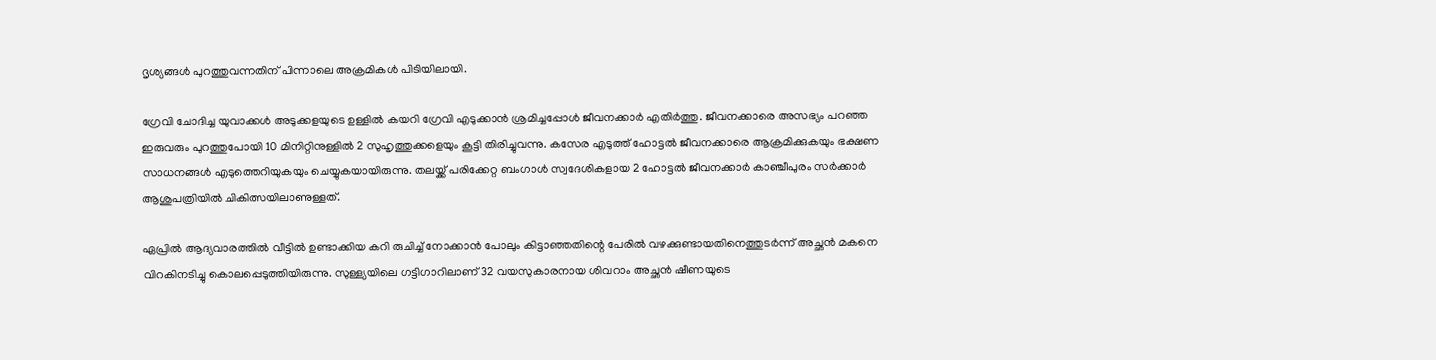ദൃശ്യങ്ങള്‍ പുറത്തുവന്നതിന് പിന്നാലെ അക്രമികള്‍ പിടിയിലായി.

ഗ്രേവി ചോദിച്ച യുവാക്കള്‍ അടുക്കളയുടെ ഉള്ളിൽ കയറി ഗ്രേവി എടുക്കാൻ ശ്രമിച്ചപ്പോള്‍ ജീവനക്കാര്‍ എതിര്‍ത്തു. ജീവനക്കാരെ അസഭ്യം പറഞ്ഞ ഇരുവരും പുറത്തുപോയി 10 മിനിറ്റിനുള്ളിൽ 2 സുഹൃത്തുക്കളെയും കൂട്ടി തിരിച്ചുവന്നു. കസേര എടുത്ത് ഹോട്ടൽ ജീവനക്കാരെ ആക്രമിക്കുകയും ഭക്ഷണ സാധനങ്ങള്‍ എടുത്തെറിയുകയും ചെയ്യുകയായിരുന്നു. തലയ്ക്ക് പരിക്കേറ്റ ബംഗാള്‍ സ്വദേശികളായ 2 ഹോട്ടൽ ജീവനക്കാര്‍ കാ‌ഞ്ചീപുരം സര്‍ക്കാര്‍ ആശുപത്രിയിൽ ചികിത്സയിലാണുള്ളത്.

ഏപ്രില്‍ ആദ്യവാരത്തില്‍ വീട്ടിൽ ഉണ്ടാക്കിയ കറി രുചിച്ച് നോക്കാൻ പോലും കിട്ടാഞ്ഞതിന്റെ പേരിൽ വഴക്കുണ്ടായതിനെത്തുടർന്ന് അച്ഛൻ മകനെ വിറകിനടിച്ചു കൊലപ്പെടുത്തിയിരുന്നു. സുള്ള്യയിലെ ഗട്ടിഗാറിലാണ് 32 വയസുകാരനായ ശിവറാം അച്ഛൻ ഷീണയുടെ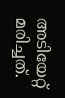അടിയേറ്റ് മരിച്ചത്.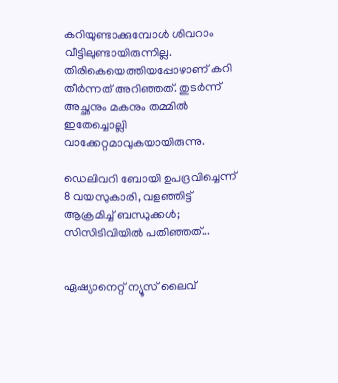കറിയുണ്ടാക്കുമ്പോൾ ശിവറാം വീട്ടിലുണ്ടായിരുന്നില്ല. തിരികെയെത്തിയപ്പോഴാണ് കറി തീർന്നത് അറിഞ്ഞത്. തുടർന്ന് അച്ഛനും മകനും തമ്മിൽ ഇതേച്ചൊല്ലി വാക്കേറ്റമാവുകയായിരുന്നു.

ഡെലിവറി ബോയി ഉപദ്രവിച്ചെന്ന് 8 വയസുകാരി, വളഞ്ഞിട്ട് ആക്രമിച്ച് ബന്ധുക്കള്‍; സിസിടിവിയില്‍ പതിഞ്ഞത്...


ഏഷ്യാനെറ്റ് ന്യൂസ് ലൈവ്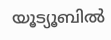യൂട്യൂബിൽ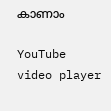കാണാം

YouTube video player